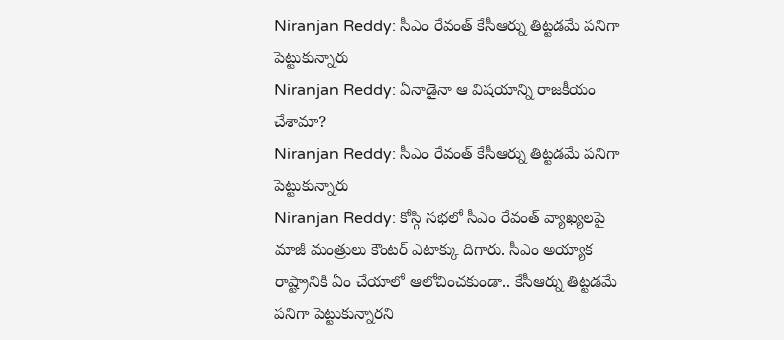Niranjan Reddy: సీఎం రేవంత్ కేసీఆర్ను తిట్టడమే పనిగా పెట్టుకున్నారు
Niranjan Reddy: ఏనాడైనా ఆ విషయాన్ని రాజకీయం చేశామా?
Niranjan Reddy: సీఎం రేవంత్ కేసీఆర్ను తిట్టడమే పనిగా పెట్టుకున్నారు
Niranjan Reddy: కోస్గి సభలో సీఎం రేవంత్ వ్యాఖ్యలపై మాజీ మంత్రులు కౌంటర్ ఎటాక్కు దిగారు. సీఎం అయ్యాక రాష్ట్రానికి ఏం చేయాలో ఆలోచించకుండా.. కేసీఆర్ను తిట్టడమే పనిగా పెట్టుకున్నారని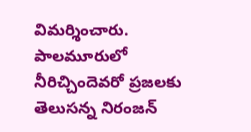విమర్శించారు. పాలమూరులో నీరిచ్చిందెవరో ప్రజలకు తెలుసన్న నిరంజన్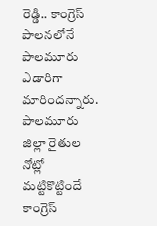రెడ్డి.. కాంగ్రెస్ పాలనలోనే పాలమూరు ఎడారిగా మారిందన్నారు. పాలమూరు జిల్లా రైతుల నోట్లో మట్టికొట్టిందే కాంగ్రెస్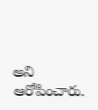అని ఆరోపించారు.